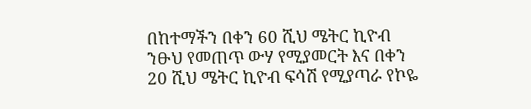በከተማችን በቀን 60 ሺህ ሜትር ኪዮብ ንፁህ የመጠጥ ውሃ የሚያመርት እና በቀን 20 ሺህ ሜትር ኪዮብ ፍሳሽ የሚያጣራ የኮዬ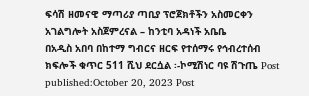ፍሳሽ ዘመናዊ ማጣሪያ ጣቢያ ፕሮጀክቶችን አስመርቀን አገልግሎት አስጀምረናል – ከንቲባ አዳነች አቤቤ
በአዲስ አበባ በከተማ ግብርና ዘርፍ የተሰማሩ የኅብረተሰብ ክፍሎች ቁጥር 511 ሺህ ደርሷል ፡-ኮሚሽነር ባዩ ሽጉጤ Post published:October 20, 2023 Post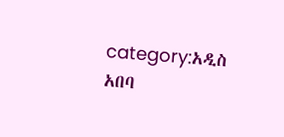category:አዲስ አበባ